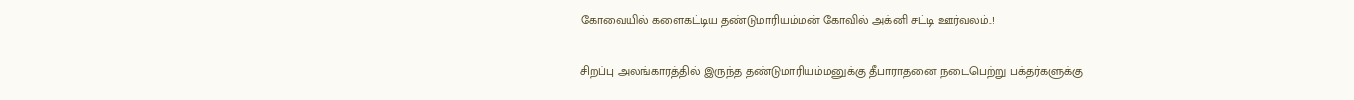கோவையில் களைகட்டிய தண்டுமாரியம்மன் கோவில் அக்னி சட்டி ஊர்வலம்..!

சிறப்பு அலங்காரத்தில் இருந்த தண்டுமாரியம்மனுக்கு தீபாராதனை நடைபெற்று பக்தர்களுக்கு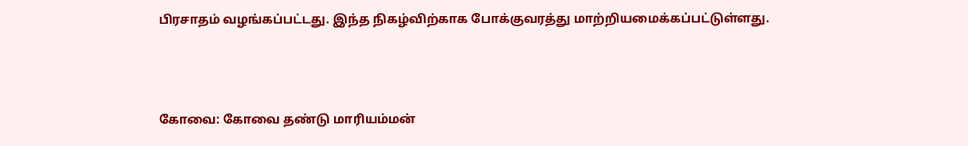பிரசாதம் வழங்கப்பட்டது. இந்த நிகழ்விற்காக போக்குவரத்து மாற்றியமைக்கப்பட்டுள்ளது.



கோவை: கோவை தண்டு மாரியம்மன்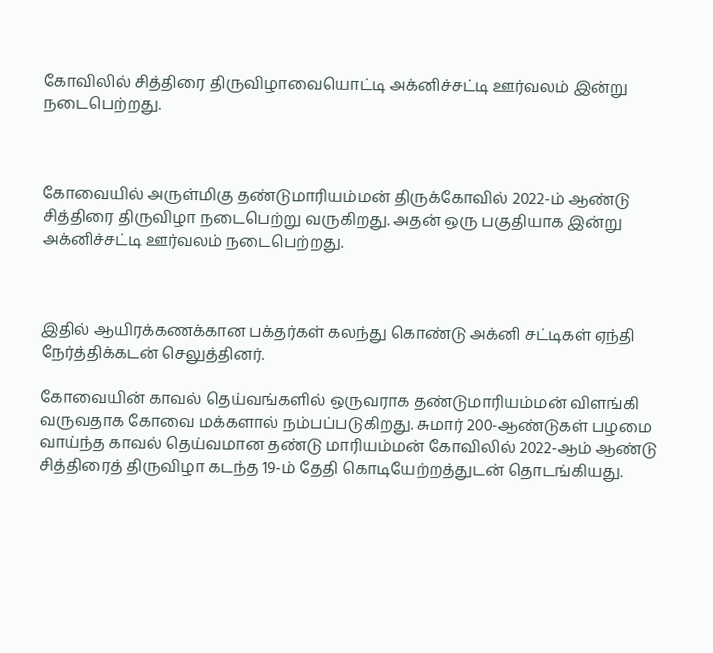கோவிலில் சித்திரை திருவிழாவையொட்டி அக்னிச்சட்டி ஊர்வலம் இன்று நடைபெற்றது.



கோவையில் அருள்மிகு தண்டுமாரியம்மன் திருக்கோவில் 2022-ம் ஆண்டு சித்திரை திருவிழா நடைபெற்று வருகிறது. அதன் ஒரு பகுதியாக இன்று அக்னிச்சட்டி ஊர்வலம் நடைபெற்றது.



இதில் ஆயிரக்கணக்கான பக்தர்கள் கலந்து கொண்டு அக்னி சட்டிகள் ஏந்தி நேர்த்திக்கடன் செலுத்தினர்.

கோவையின் காவல் தெய்வங்களில் ஒருவராக தண்டுமாரியம்மன் விளங்கி வருவதாக கோவை மக்களால் நம்பப்படுகிறது. சுமார் 200-ஆண்டுகள் பழமை வாய்ந்த காவல் தெய்வமான தண்டு மாரியம்மன் கோவிலில் 2022-ஆம் ஆண்டு சித்திரைத் திருவிழா கடந்த 19-ம் தேதி கொடியேற்றத்துடன் தொடங்கியது.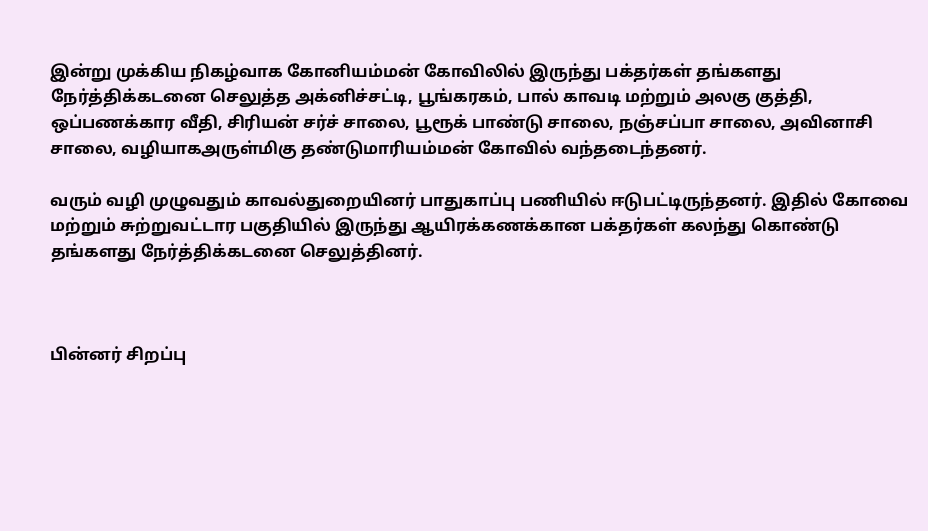இன்று முக்கிய நிகழ்வாக கோனியம்மன் கோவிலில் இருந்து பக்தர்கள் தங்களது நேர்த்திக்கடனை செலுத்த அக்னிச்சட்டி, பூங்கரகம், பால் காவடி மற்றும் அலகு குத்தி, ஒப்பணக்கார வீதி, சிரியன் சர்ச் சாலை, பூரூக் பாண்டு சாலை, நஞ்சப்பா சாலை, அவினாசி சாலை, வழியாகஅருள்மிகு தண்டுமாரியம்மன் கோவில் வந்தடைந்தனர்.

வரும் வழி முழுவதும் காவல்துறையினர் பாதுகாப்பு பணியில் ஈடுபட்டிருந்தனர். இதில் கோவை மற்றும் சுற்றுவட்டார பகுதியில் இருந்து ஆயிரக்கணக்கான பக்தர்கள் கலந்து கொண்டு தங்களது நேர்த்திக்கடனை செலுத்தினர்.



பின்னர் சிறப்பு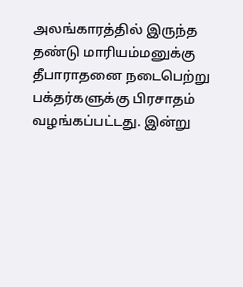அலங்காரத்தில் இருந்த தண்டு மாரியம்மனுக்கு தீபாராதனை நடைபெற்று பக்தர்களுக்கு பிரசாதம் வழங்கப்பட்டது. இன்று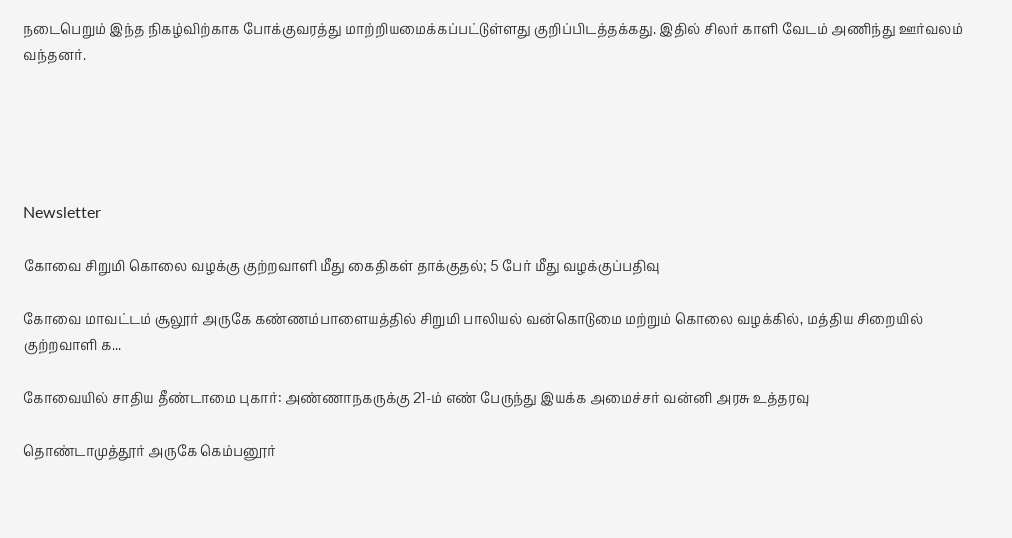நடைபெறும் இந்த நிகழ்விற்காக போக்குவரத்து மாற்றியமைக்கப்பட்டுள்ளது குறிப்பிடத்தக்கது. இதில் சிலர் காளி வேடம் அணிந்து ஊர்வலம் வந்தனர்.





Newsletter

கோவை சிறுமி கொலை வழக்கு குற்றவாளி மீது கைதிகள் தாக்குதல்; 5 பேர் மீது வழக்குப்பதிவு

கோவை மாவட்டம் சூலூர் அருகே கண்ணம்பாளையத்தில் சிறுமி பாலியல் வன்கொடுமை மற்றும் கொலை வழக்கில், மத்திய சிறையில் குற்றவாளி க...

கோவையில் சாதிய தீண்டாமை புகார்: அண்ணாநகருக்கு 21-ம் எண் பேருந்து இயக்க அமைச்சர் வன்னி அரசு உத்தரவு

தொண்டாமுத்தூர் அருகே கெம்பனூர்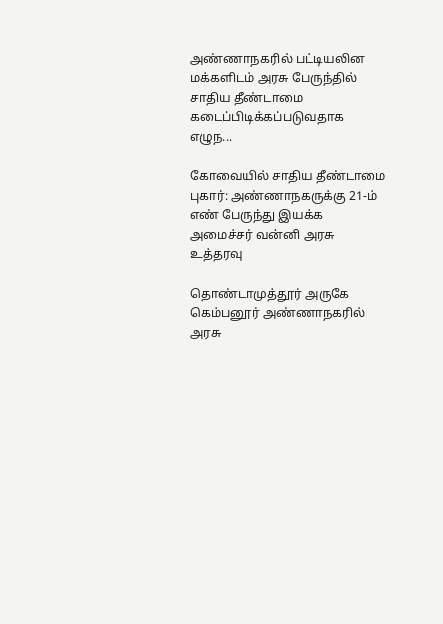அண்ணாநகரில் பட்டியலின மக்களிடம் அரசு பேருந்தில் சாதிய தீண்டாமை கடைப்பிடிக்கப்படுவதாக எழுந...

கோவையில் சாதிய தீண்டாமை புகார்: அண்ணாநகருக்கு 21-ம் எண் பேருந்து இயக்க அமைச்சர் வன்னி அரசு உத்தரவு

தொண்டாமுத்தூர் அருகே கெம்பனூர் அண்ணாநகரில் அரசு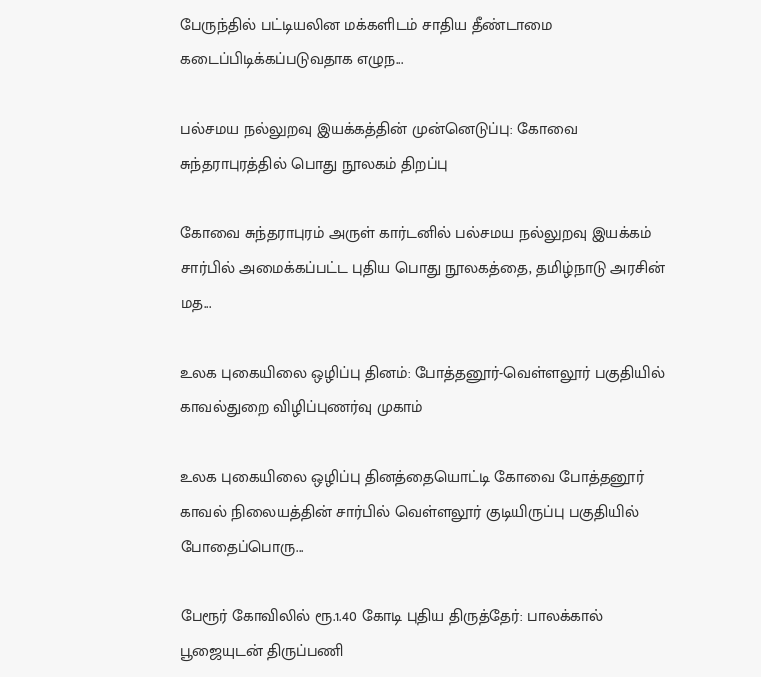பேருந்தில் பட்டியலின மக்களிடம் சாதிய தீண்டாமை கடைப்பிடிக்கப்படுவதாக எழுந...

பல்சமய நல்லுறவு இயக்கத்தின் முன்னெடுப்பு: கோவை சுந்தராபுரத்தில் பொது நூலகம் திறப்பு

கோவை சுந்தராபுரம் அருள் கார்டனில் பல்சமய நல்லுறவு இயக்கம் சார்பில் அமைக்கப்பட்ட புதிய பொது நூலகத்தை, தமிழ்நாடு அரசின் மத...

உலக புகையிலை ஒழிப்பு தினம்: போத்தனூர்-வெள்ளலூர் பகுதியில் காவல்துறை விழிப்புணர்வு முகாம்

உலக புகையிலை ஒழிப்பு தினத்தையொட்டி கோவை போத்தனூர் காவல் நிலையத்தின் சார்பில் வெள்ளலூர் குடியிருப்பு பகுதியில் போதைப்பொரு...

பேரூர் கோவிலில் ரூ.1.40 கோடி புதிய திருத்தேர்: பாலக்கால் பூஜையுடன் திருப்பணி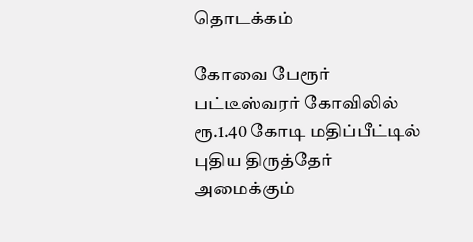தொடக்கம்

கோவை பேரூர் பட்டீஸ்வரர் கோவிலில் ரூ.1.40 கோடி மதிப்பீட்டில் புதிய திருத்தேர் அமைக்கும்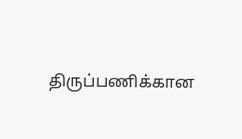திருப்பணிக்கான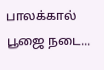பாலக்கால் பூஜை நடை...